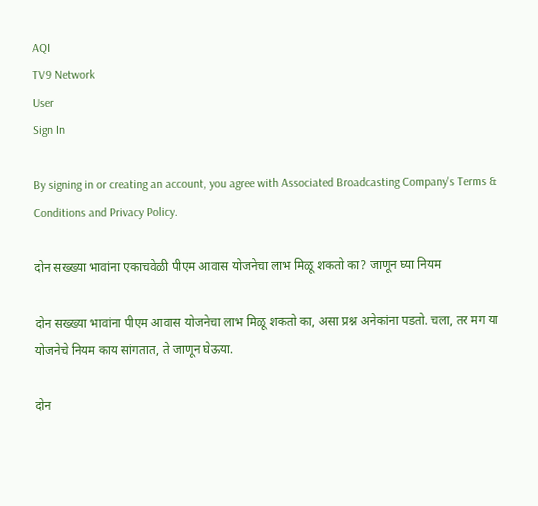AQI
TV9 Network
User
Sign In

By signing in or creating an account, you agree with Associated Broadcasting Company's Terms & Conditions and Privacy Policy.

दोन सख्ख्या भावांना एकाचवेळी पीएम आवास योजनेचा लाभ मिळू शकतो का? जाणून घ्या नियम

दोन सख्ख्या भावांना पीएम आवास योजनेचा लाभ मिळू शकतो का, असा प्रश्न अनेकांना पडतो. चला, तर मग या योजनेचे नियम काय सांगतात, ते जाणून घेऊया.

दोन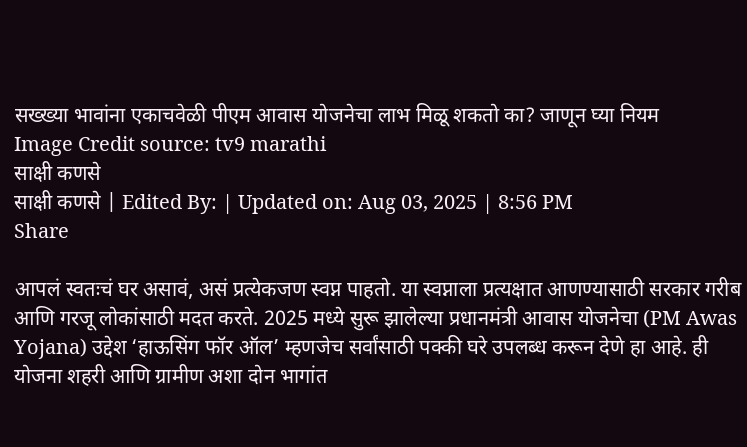सख्ख्या भावांना एकाचवेळी पीएम आवास योजनेचा लाभ मिळू शकतो का? जाणून घ्या नियम
Image Credit source: tv9 marathi
साक्षी कणसे
साक्षी कणसे | Edited By: | Updated on: Aug 03, 2025 | 8:56 PM
Share

आपलं स्वतःचं घर असावं, असं प्रत्येकजण स्वप्न पाहतो. या स्वप्नाला प्रत्यक्षात आणण्यासाठी सरकार गरीब आणि गरजू लोकांसाठी मदत करते. 2025 मध्ये सुरू झालेल्या प्रधानमंत्री आवास योजनेचा (PM Awas Yojana) उद्देश ‘हाऊसिंग फॉर ऑल’ म्हणजेच सर्वांसाठी पक्की घरे उपलब्ध करून देणे हा आहे. ही योजना शहरी आणि ग्रामीण अशा दोन भागांत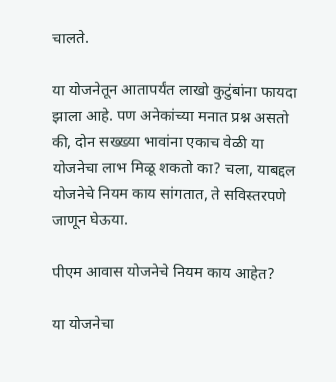चालते.

या योजनेतून आतापर्यंत लाखो कुटुंबांना फायदा झाला आहे. पण अनेकांच्या मनात प्रश्न असतो की, दोन सख्ख्या भावांना एकाच वेळी या योजनेचा लाभ मिळू शकतो का? चला, याबद्दल योजनेचे नियम काय सांगतात, ते सविस्तरपणे जाणून घेऊया.

पीएम आवास योजनेचे नियम काय आहेत?

या योजनेचा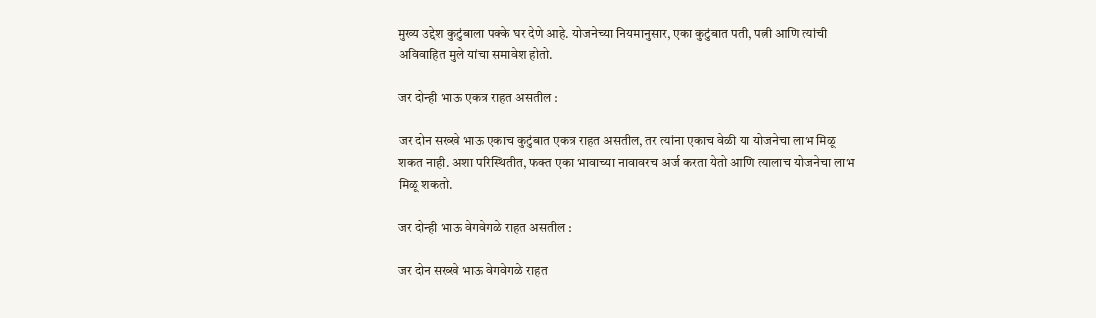मुख्य उद्देश कुटुंबाला पक्के घर देणे आहे. योजनेच्या नियमानुसार, एका कुटुंबात पती, पत्नी आणि त्यांची अविवाहित मुले यांचा समावेश होतो.

जर दोन्ही भाऊ एकत्र राहत असतील :

जर दोन सख्खे भाऊ एकाच कुटुंबात एकत्र राहत असतील, तर त्यांना एकाच वेळी या योजनेचा लाभ मिळू शकत नाही. अशा परिस्थितीत, फक्त एका भावाच्या नावावरच अर्ज करता येतो आणि त्यालाच योजनेचा लाभ मिळू शकतो.

जर दोन्ही भाऊ वेगवेगळे राहत असतील :

जर दोन सख्खे भाऊ वेगवेगळे राहत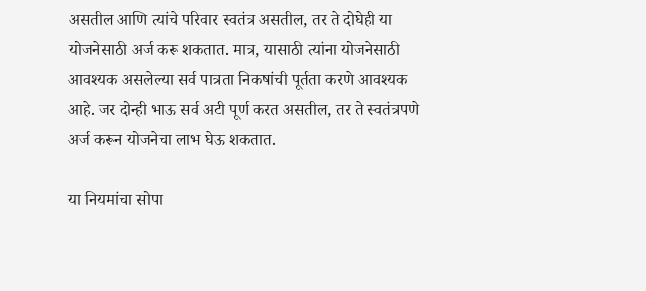असतील आणि त्यांचे परिवार स्वतंत्र असतील, तर ते दोघेही या योजनेसाठी अर्ज करू शकतात. मात्र, यासाठी त्यांना योजनेसाठी आवश्यक असलेल्या सर्व पात्रता निकषांची पूर्तता करणे आवश्यक आहे. जर दोन्ही भाऊ सर्व अटी पूर्ण करत असतील, तर ते स्वतंत्रपणे अर्ज करून योजनेचा लाभ घेऊ शकतात.

या नियमांचा सोपा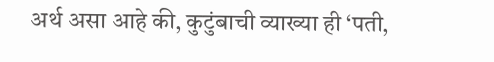अर्थ असा आहे की, कुटुंबाची व्याख्या ही ‘पती,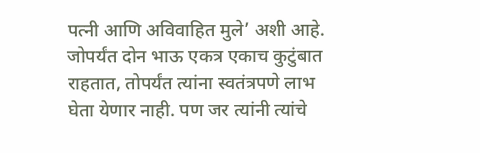पत्नी आणि अविवाहित मुले’ अशी आहे. जोपर्यंत दोन भाऊ एकत्र एकाच कुटुंबात राहतात, तोपर्यंत त्यांना स्वतंत्रपणे लाभ घेता येणार नाही. पण जर त्यांनी त्यांचे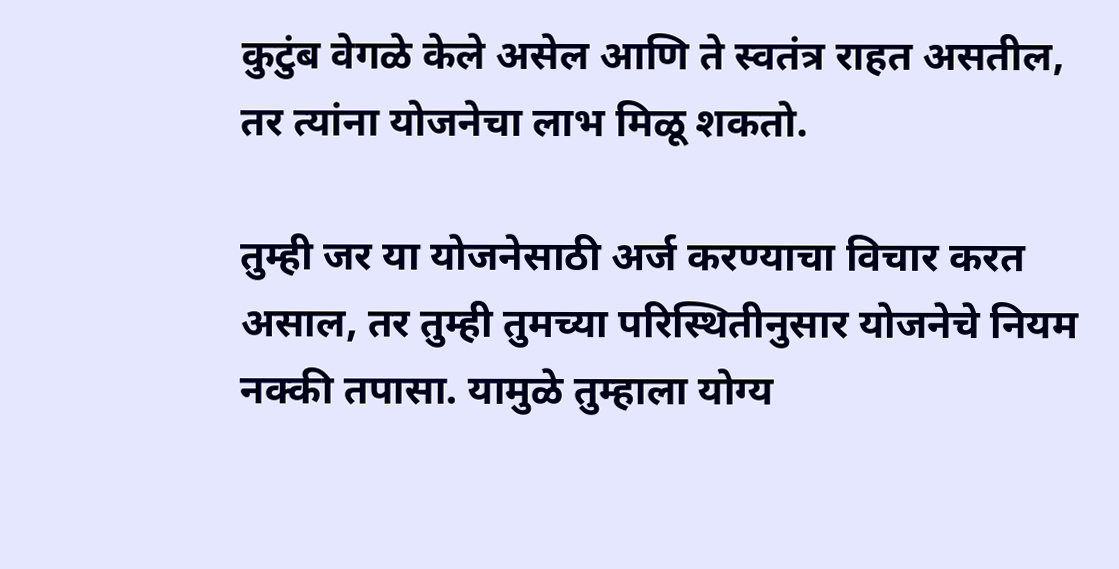कुटुंब वेगळे केले असेल आणि ते स्वतंत्र राहत असतील, तर त्यांना योजनेचा लाभ मिळू शकतो.

तुम्ही जर या योजनेसाठी अर्ज करण्याचा विचार करत असाल, तर तुम्ही तुमच्या परिस्थितीनुसार योजनेचे नियम नक्की तपासा. यामुळे तुम्हाला योग्य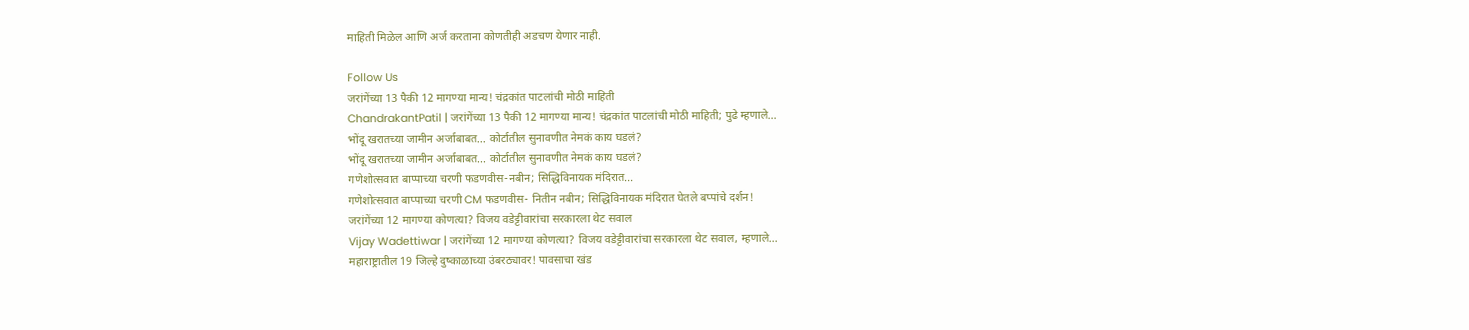माहिती मिळेल आणि अर्ज करताना कोणतीही अडचण येणार नाही.

Follow Us
जरांगेंच्या 13 पैकी 12 मागण्या मान्य! चंद्रकांत पाटलांची मोठी माहिती
ChandrakantPatil | जरांगेंच्या 13 पैकी 12 मागण्या मान्य! चंद्रकांत पाटलांची मोठी माहिती; पुढे म्हणाले...
भोंदू खरातच्या जामीन अर्जाबाबत... कोर्टातील सुनावणीत नेमकं काय घडलं?
भोंदू खरातच्या जामीन अर्जाबाबत... कोर्टातील सुनावणीत नेमकं काय घडलं?
गणेशोत्सवात बाप्पाच्या चरणी फडणवीस-नबीन; सिद्धिविनायक मंदिरात...
गणेशोत्सवात बाप्पाच्या चरणी CM फडणवीस- नितीन नबीन; सिद्धिविनायक मंदिरात घेतले बप्पांचे दर्शन!
जरांगेंच्या 12 मागण्या कोणत्या? विजय वडेट्टीवारांचा सरकारला थेट सवाल
Vijay Wadettiwar | जरांगेंच्या 12 मागण्या कोणत्या? विजय वडेट्टीवारांचा सरकारला थेट सवाल, म्हणाले...
महाराष्ट्रातील 19 जिल्हे दुष्काळाच्या उंबरठ्यावर! पावसाचा खंड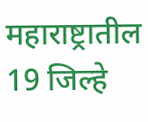महाराष्ट्रातील 19 जिल्हे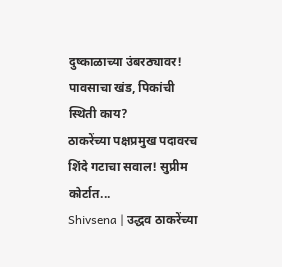दुष्काळाच्या उंबरठ्यावर! पावसाचा खंड, पिकांची स्थिती काय?
ठाकरेंच्या पक्षप्रमुख पदावरच शिंदे गटाचा सवाल! सुप्रीम कोर्टात...
Shivsena | उद्धव ठाकरेंच्या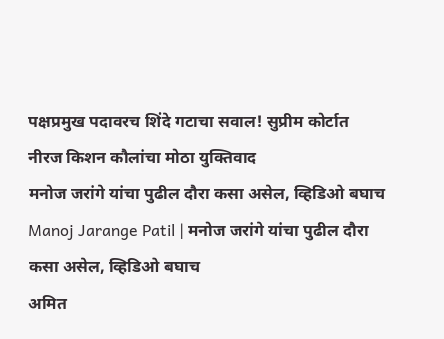पक्षप्रमुख पदावरच शिंदे गटाचा सवाल! सुप्रीम कोर्टात नीरज किशन कौलांचा मोठा युक्तिवाद
मनोज जरांगे यांचा पुढील दौरा कसा असेल, व्हिडिओ बघाच
Manoj Jarange Patil | मनोज जरांगे यांचा पुढील दौरा कसा असेल, व्हिडिओ बघाच
अमित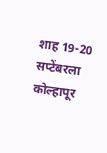शाह 19-20 सप्टेंबरला कोल्हापूर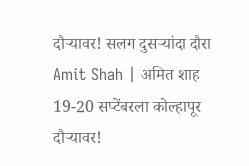दौऱ्यावर! सलग दुसऱ्यांदा दौरा
Amit Shah | अमित शाह 19-20 सप्टेंबरला कोल्हापूर दौऱ्यावर!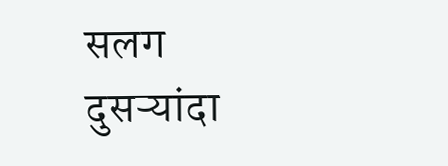सलग दुसऱ्यांदा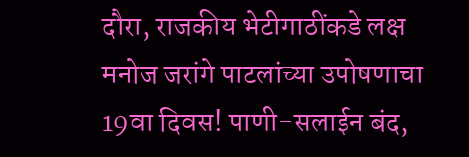दौरा, राजकीय भेटीगाठींकडे लक्ष
मनोज जरांगे पाटलांच्या उपोषणाचा 19वा दिवस! पाणी-सलाईन बंद,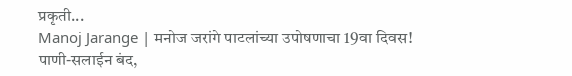प्रकृती...
Manoj Jarange | मनोज जरांगे पाटलांच्या उपोषणाचा 19वा दिवस! पाणी-सलाईन बंद,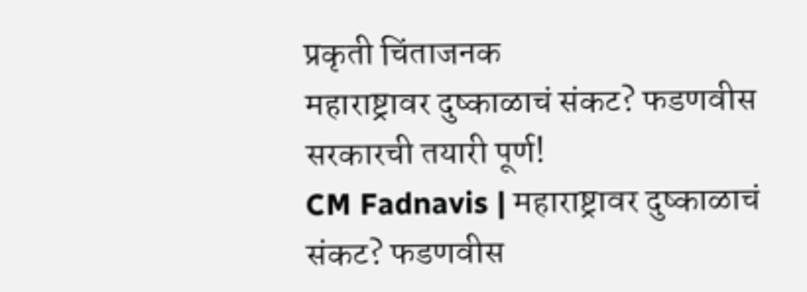प्रकृती चिंताजनक
महाराष्ट्रावर दुष्काळाचं संकट? फडणवीस सरकारची तयारी पूर्ण!
CM Fadnavis | महाराष्ट्रावर दुष्काळाचं संकट? फडणवीस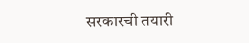सरकारची तयारी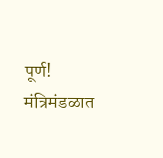पूर्ण! मंत्रिमंडळात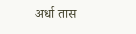अर्धा तास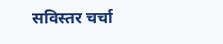सविस्तर चर्चा